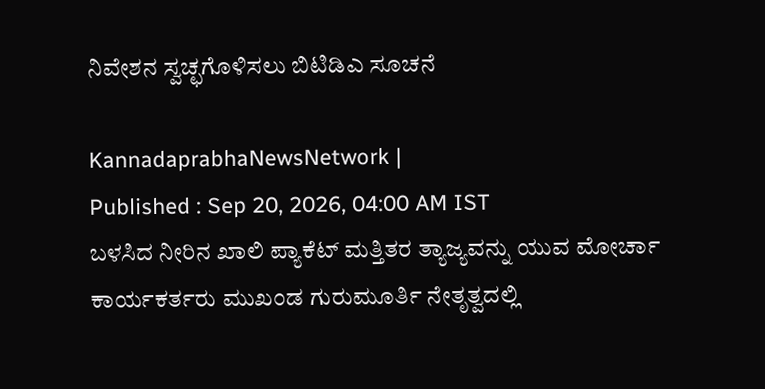ನಿವೇಶನ ಸ್ವಚ್ಛಗೊಳಿಸಲು ಬಿಟಿಡಿಎ ಸೂಚನೆ

KannadaprabhaNewsNetwork |
Published : Sep 20, 2026, 04:00 AM IST
ಬಳಸಿದ ನೀರಿನ ಖಾಲಿ ಪ್ಯಾಕೆಟ್ ಮತ್ತಿತರ ತ್ಯಾಜ್ಯವನ್ನು ಯುವ ಮೋರ್ಚಾ ಕಾರ್ಯಕರ್ತರು ಮುಖಂಡ ಗುರುಮೂರ್ತಿ ನೇತೃತ್ವದಲ್ಲಿ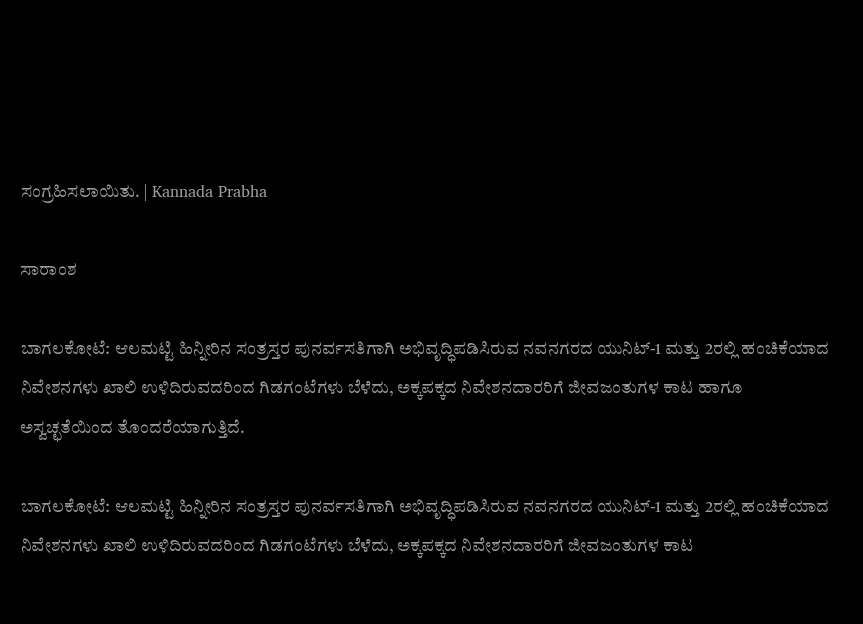ಸಂಗ್ರಹಿಸಲಾಯಿತು. | Kannada Prabha

ಸಾರಾಂಶ

ಬಾಗಲಕೋಟೆ: ಆಲಮಟ್ಟಿ ಹಿನ್ನೀರಿನ ಸಂತ್ರಸ್ತರ ಪುನರ್ವಸತಿಗಾಗಿ ಅಭಿವೃದ್ಧಿಪಡಿಸಿರುವ ನವನಗರದ ಯುನಿಟ್-1 ಮತ್ತು 2ರಲ್ಲಿ ಹಂಚಿಕೆಯಾದ ನಿವೇಶನಗಳು ಖಾಲಿ ಉಳಿದಿರುವದರಿಂದ ಗಿಡಗಂಟೆಗಳು ಬೆಳೆದು, ಅಕ್ಕಪಕ್ಕದ ನಿವೇಶನದಾರರಿಗೆ ಜೀವಜಂತುಗಳ ಕಾಟ ಹಾಗೂ ಅಸ್ವಚ್ಛತೆಯಿಂದ ತೊಂದರೆಯಾಗುತ್ತಿದೆ.

ಬಾಗಲಕೋಟೆ: ಆಲಮಟ್ಟಿ ಹಿನ್ನೀರಿನ ಸಂತ್ರಸ್ತರ ಪುನರ್ವಸತಿಗಾಗಿ ಅಭಿವೃದ್ಧಿಪಡಿಸಿರುವ ನವನಗರದ ಯುನಿಟ್-1 ಮತ್ತು 2ರಲ್ಲಿ ಹಂಚಿಕೆಯಾದ ನಿವೇಶನಗಳು ಖಾಲಿ ಉಳಿದಿರುವದರಿಂದ ಗಿಡಗಂಟೆಗಳು ಬೆಳೆದು, ಅಕ್ಕಪಕ್ಕದ ನಿವೇಶನದಾರರಿಗೆ ಜೀವಜಂತುಗಳ ಕಾಟ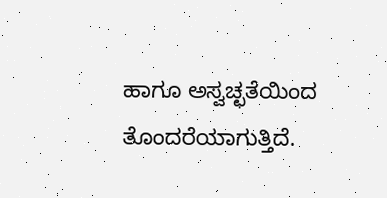ಹಾಗೂ ಅಸ್ವಚ್ಛತೆಯಿಂದ ತೊಂದರೆಯಾಗುತ್ತಿದೆ.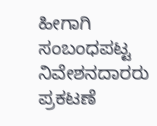ಹೀಗಾಗಿ ಸಂಬಂಧಪಟ್ಟ ನಿವೇಶನದಾರರು ಪ್ರಕಟಣೆ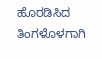ಹೊರಡಿಸಿದ ತಿಂಗಳೊಳಗಾಗಿ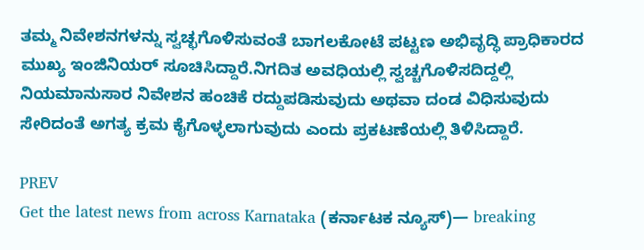ತಮ್ಮ ನಿವೇಶನಗಳನ್ನು ಸ್ವಚ್ಛಗೊಳಿಸುವಂತೆ ಬಾಗಲಕೋಟೆ ಪಟ್ಟಣ ಅಭಿವೃದ್ಧಿ ಪ್ರಾಧಿಕಾರದ ಮುಖ್ಯ ಇಂಜಿನಿಯರ್ ಸೂಚಿಸಿದ್ದಾರೆ.ನಿಗದಿತ ಅವಧಿಯಲ್ಲಿ ಸ್ವಚ್ಚಗೊಳಿಸದಿದ್ದಲ್ಲಿ ನಿಯಮಾನುಸಾರ ನಿವೇಶನ ಹಂಚಿಕೆ ರದ್ದುಪಡಿಸುವುದು ಅಥವಾ ದಂಡ ವಿಧಿಸುವುದು ಸೇರಿದಂತೆ ಅಗತ್ಯ ಕ್ರಮ ಕೈಗೊಳ್ಳಲಾಗುವುದು ಎಂದು ಪ್ರಕಟಣೆಯಲ್ಲಿ ತಿಳಿಸಿದ್ದಾರೆ.

PREV
Get the latest news from across Karnataka (ಕರ್ನಾಟಕ ನ್ಯೂಸ್)— breaking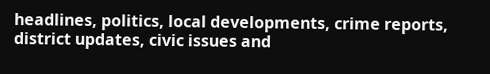headlines, politics, local developments, crime reports, district updates, civic issues and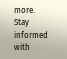more. Stay informed with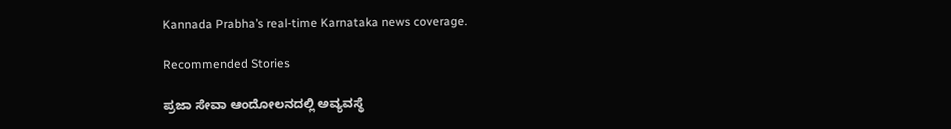Kannada Prabha’s real‑time Karnataka news coverage.

Recommended Stories

ಪ್ರಜಾ ಸೇವಾ ಆಂದೋಲನದಲ್ಲಿ ಅವ್ಯವಸ್ಥೆ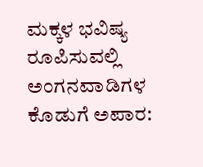ಮಕ್ಕಳ ಭವಿಷ್ಯ ರೂಪಿಸುವಲ್ಲಿ ಅಂಗನವಾಡಿಗಳ ಕೊಡುಗೆ ಅಪಾರ: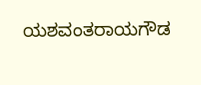ಯಶವಂತರಾಯಗೌಡ